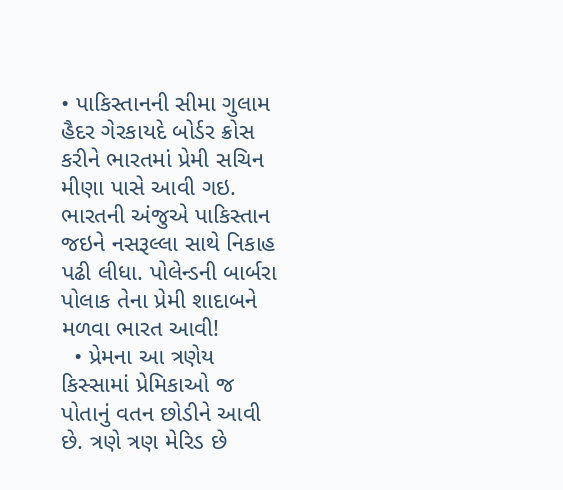• પાકિસ્તાનની સીમા ગુલામ હૈદર ગેરકાયદે બોર્ડર ક્રોસ કરીને ભારતમાં પ્રેમી સચિન મીણા પાસે આવી ગઇ. ભારતની અંજુએ પાકિસ્તાન જઇને નસરૂલ્લા સાથે નિકાહ પઢી લીધા. પોલેન્ડની બાર્બરા પોલાક તેના પ્રેમી શાદાબને મળવા ભારત આવી!
  • પ્રેમના આ ત્રણેય કિસ્સામાં પ્રેમિકાઓ જ પોતાનું વતન છોડીને આવી છે. ત્રણે ત્રણ મેરિડ છે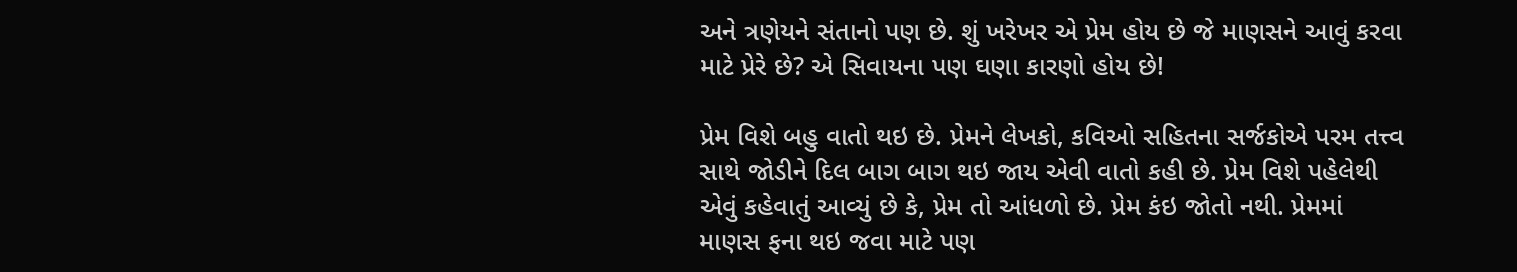અને ત્રણેયને સંતાનો પણ છે. શું ખરેખર એ પ્રેમ હોય છે જે માણસને આવું કરવા માટે પ્રેરે છે? એ સિવાયના પણ ઘણા કારણો હોય છે!

પ્રેમ વિશે બહુ વાતો થઇ છે. પ્રેમને લેખકો, કવિઓ સહિતના સર્જકોએ પરમ તત્ત્વ સાથે જોડીને દિલ બાગ બાગ થઇ જાય એવી વાતો કહી છે. પ્રેમ વિશે પહેલેથી એવું કહેવાતું આવ્યું છે કે, પ્રેમ તો આંધળો છે. પ્રેમ કંઇ જોતો નથી. પ્રેમમાં માણસ ફના થઇ જવા માટે પણ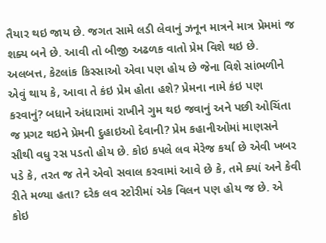તૈયાર થઇ જાય છે. જગત સામે લડી લેવાનું ઝનૂન માત્રને માત્ર પ્રેમમાં જ શક્ય બને છે. આવી તો બીજી અઢળક વાતો પ્રેમ વિશે થઇ છે. અલબત્ત, કેટલાંક કિસ્સાઓ એવા પણ હોય છે જેના વિશે સાંભળીને એવું થાય કે, આવા તે કંઇ પ્રેમ હોતા હશે? પ્રેમના નામે કંઇ પણ કરવાનું? બધાને અંધારામાં રાખીને ગુમ થઇ જવાનું અને પછી ઓચિંતા જ પ્રગટ થઇને પ્રેમની દુહાઇઓ દેવાની? પ્રેમ કહાનીઓમાં માણસને સૌથી વધુ રસ પડતો હોય છે. કોઇ કપલે લવ મેરેજ કર્યા છે એવી ખબર પડે કે, તરત જ તેને એવો સવાલ કરવામાં આવે છે કે, તમે ક્યાં અને કેવી રીતે મળ્યા હતા? દરેક લવ સ્ટોરીમાં એક વિલન પણ હોય જ છે. એ કોઇ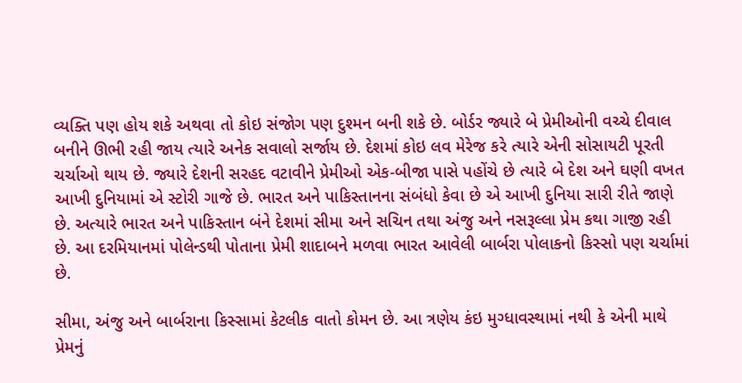વ્યક્તિ પણ હોય શકે અથવા તો કોઇ સંજોગ પણ દુશ્મન બની શકે છે. બોર્ડર જ્યારે બે પ્રેમીઓની વચ્ચે દીવાલ બનીને ઊભી રહી જાય ત્યારે અનેક સવાલો સર્જાય છે. દેશમાં કોઇ લવ મેરેજ કરે ત્યારે એની સોસાયટી પૂરતી ચર્ચાઓ થાય છે. જ્યારે દેશની સરહદ વટાવીને પ્રેમીઓ એક-બીજા પાસે પહોંચે છે ત્યારે બે દેશ અને ઘણી વખત આખી દુનિયામાં એ સ્ટોરી ગાજે છે. ભારત અને પાકિસ્તાનના સંબંધો કેવા છે એ આખી દુનિયા સારી રીતે જાણે છે. અત્યારે ભારત અને પાકિસ્તાન બંને દેશમાં સીમા અને સચિન તથા અંજુ અને નસરૂલ્લા પ્રેમ કથા ગાજી રહી છે. આ દરમિયાનમાં પોલેન્ડથી પોતાના પ્રેમી શાદાબને મળવા ભારત આવેલી બાર્બરા પોલાકનો કિસ્સો પણ ચર્ચામાં છે.

સીમા, અંજુ અને બાર્બરાના કિસ્સામાં કેટલીક વાતો કોમન છે. આ ત્રણેય કંઇ મુગ્ધાવસ્થામાં નથી કે એની માથે પ્રેમનું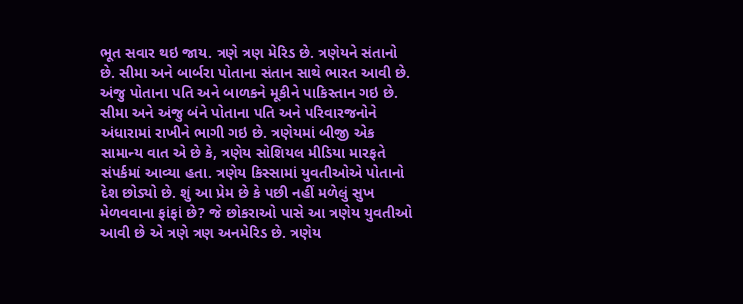ભૂત સવાર થઇ જાય. ત્રણે ત્રણ મેરિડ છે. ત્રણેયને સંતાનો છે. સીમા અને બાર્બરા પોતાના સંતાન સાથે ભારત આવી છે. અંજુ પોતાના પતિ અને બાળકને મૂકીને પાકિસ્તાન ગઇ છે. સીમા અને અંજુ બંને પોતાના પતિ અને પરિવારજનોને અંધારામાં રાખીને ભાગી ગઇ છે. ત્રણેયમાં બીજી એક સામાન્ય વાત એ છે કે, ત્રણેય સોશિયલ મીડિયા મારફતે સંપર્કમાં આવ્યા હતા. ત્રણેય કિસ્સામાં યુવતીઓએ પોતાનો દેશ છોડ્યો છે. શું આ પ્રેમ છે કે પછી નહીં મળેલું સુખ મેળવવાના ફાંફાં છે? જે છોકરાઓ પાસે આ ત્રણેય યુવતીઓ આવી છે એ ત્રણે ત્રણ અનમેરિડ છે. ત્રણેય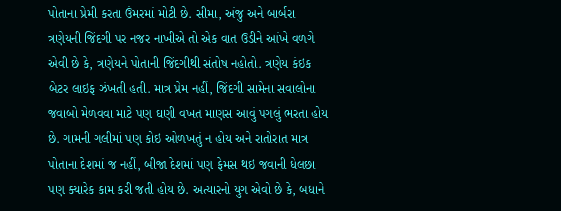પોતાના પ્રેમી કરતા ઉંમરમાં મોટી છે. સીમા, અંજુ અને બાર્બરા ત્રણેયની જિંદગી પર નજર નાખીએ તો એક વાત ઉડીને આંખે વળગે એવી છે કે, ત્રણેયને પોતાની જિંદગીથી સંતોષ નહોતો. ત્રણેય કંઇક બેટર લાઇફ ઝંખતી હતી. માત્ર પ્રેમ નહીં, જિંદગી સામેના સવાલોના જવાબો મેળવવા માટે પણ ઘણી વખત માણસ આવું પગલું ભરતા હોય છે. ગામની ગલીમાં પણ કોઇ ઓળખતું ન હોય અને રાતોરાત માત્ર પોતાના દેશમાં જ નહીં, બીજા દેશમાં પણ ફેમસ થઇ જવાની ધેલછા પણ ક્યારેક કામ કરી જતી હોય છે. અત્યારનો યુગ એવો છે કે, બધાને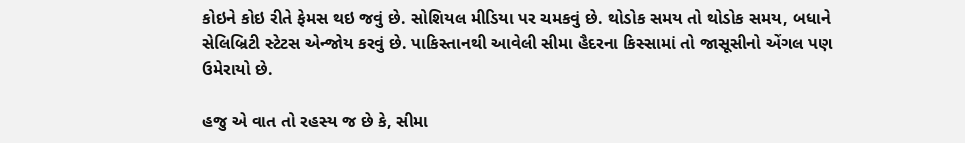કોઇને કોઇ રીતે ફેમસ થઇ જવું છે. સોશિયલ મીડિયા પર ચમકવું છે. થોડોક સમય તો થોડોક સમય, બધાને સેલિબ્રિટી સ્ટેટસ એન્જોય કરવું છે. પાકિસ્તાનથી આવેલી સીમા હૈદરના કિસ્સામાં તો જાસૂસીનો એંગલ પણ ઉમેરાયો છે.

હજુ એ વાત તો રહસ્ય જ છે કે, સીમા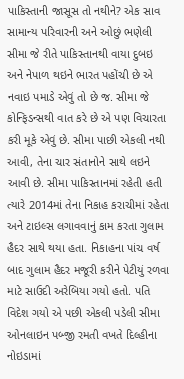પાકિસ્તાની જાસૂસ તો નથીને? એક સાવ સામાન્ય પરિવારની અને ઓછું ભણેલી સીમા જે રીતે પાકિસ્તાનથી વાયા દુબઇ અને નેપાળ થઇને ભારત પહોંચી છે એ નવાઇ પમાડે એવું તો છે જ. સીમા જે કોન્ફિડન્સથી વાત કરે છે એ પણ વિચારતા કરી મૂકે એવું છે. સીમા પાછી એકલી નથી આવી, તેના ચાર સંતાનોને સાથે લઇને આવી છે. સીમા પાકિસ્તાનમાં રહેતી હતી ત્યારે 2014માં તેના નિકાહ કરાચીમાં રહેતા અને ટાઇલ્સ લગાવવાનું કામ કરતા ગુલામ હૈદર સાથે થયા હતા. નિકાહના પાંચ વર્ષ બાદ ગુલામ હૈદર મજૂરી કરીને પેટીયું રળવા માટે સાઉદી અરેબિયા ગયો હતો. પતિ વિદેશ ગયો એ પછી એકલી પડેલી સીમા ઓનલાઇન પબ્જી રમતી વખતે દિલ્હીના નોઇડામાં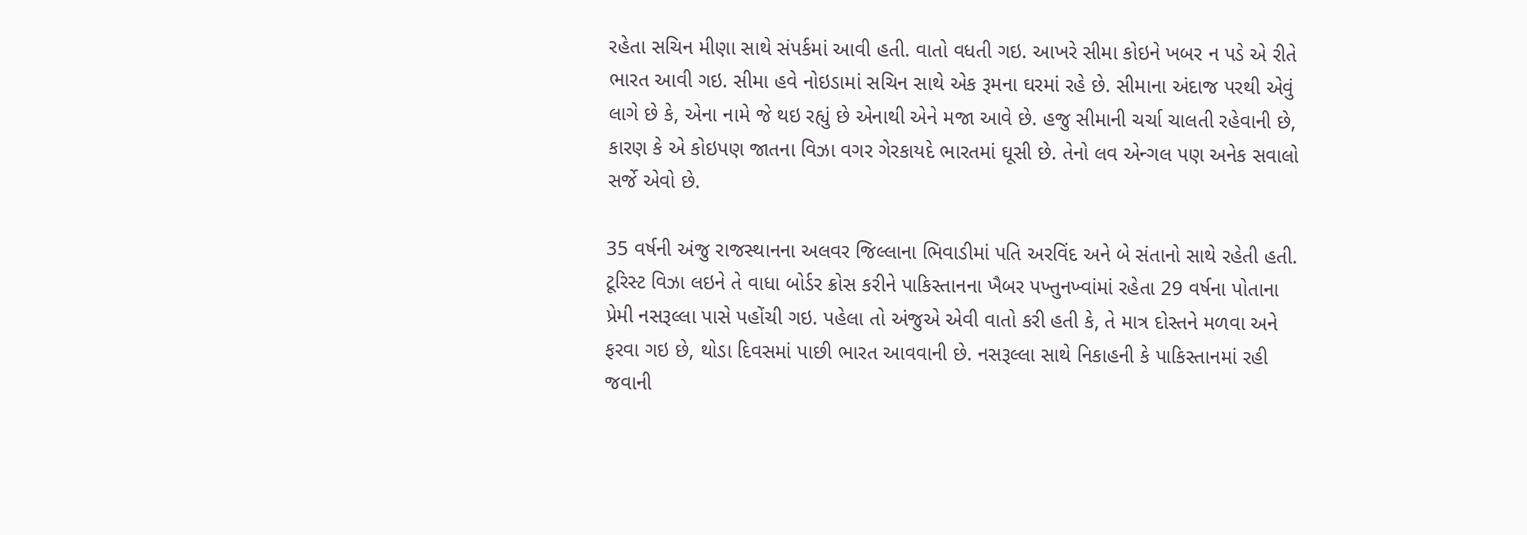રહેતા સચિન મીણા સાથે સંપર્કમાં આવી હતી. વાતો વધતી ગઇ. આખરે સીમા કોઇને ખબર ન પડે એ રીતે ભારત આવી ગઇ. સીમા હવે નોઇડામાં સચિન સાથે એક રૂમના ઘરમાં રહે છે. સીમાના અંદાજ પરથી એવું લાગે છે કે, એના નામે જે થઇ રહ્યું છે એનાથી એને મજા આવે છે. હજુ સીમાની ચર્ચા ચાલતી રહેવાની છે, કારણ કે એ કોઇપણ જાતના વિઝા વગર ગેરકાયદે ભારતમાં ઘૂસી છે. તેનો લવ એન્ગલ પણ અનેક સવાલો સર્જે એવો છે.

35 વર્ષની અંજુ રાજસ્થાનના અલવર જિલ્લાના ભિવાડીમાં પતિ અરવિંદ અને બે સંતાનો સાથે રહેતી હતી. ટૂરિસ્ટ વિઝા લઇને તે વાધા બોર્ડર ક્રોસ કરીને પાકિસ્તાનના ખૈબર પખ્તુનખ્વાંમાં રહેતા 29 વર્ષના પોતાના પ્રેમી નસરૂલ્લા પાસે પહોંચી ગઇ. પહેલા તો અંજુએ એવી વાતો કરી હતી કે, તે માત્ર દોસ્તને મળવા અને ફરવા ગઇ છે, થોડા દિવસમાં પાછી ભારત આવવાની છે. નસરૂલ્લા સાથે નિકાહની કે પાકિસ્તાનમાં રહી જવાની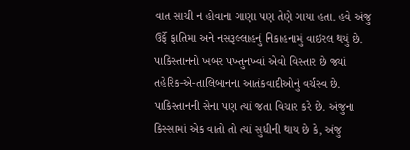વાત સાચી ન હોવાના ગાણા પણ તેણે ગાયા હતા. હવે અંજુ ઉર્ફે ફાતિમા અને નસરૂલ્લાહનું નિકાહનામું વાઇરલ થયું છે. પાકિસ્તાનનો ખબર પખ્તુનખ્વાં એવો વિસ્તાર છે જ્યાં તહેરિક-એ-તાલિબાનના આતંકવાદીઓનું વર્ચસ્વ છે. પાકિસ્તાનની સેના પણ ત્યાં જતા વિચાર કરે છે. અંજુના કિસ્સામાં એક વાતો તો ત્યાં સુધીની થાય છે કે, અંજુ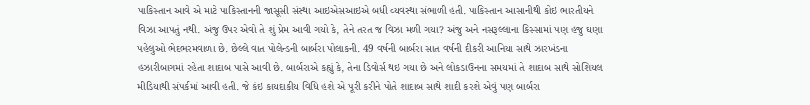પાકિસ્તાન આવે એ માટે પાકિસ્તાનની જાસૂસી સંસ્થા આઇએસઆઇએ બધી વ્યવસ્થા સંભાળી હતી. પાકિસ્તાન આસાનીથી કોઇ ભારતીયને વિઝા આપતું નથી. અંજુ ઉપર એવો તે શું પ્રેમ આવી ગયો કે, તેને તરત જ વિઝા મળી ગયા? અંજુ અને નસરૂલ્લાના કિસ્સામાં પણ હજુ ઘણા પહેલુઓ ભેદભરમવાળા છે. છેલ્લે વાત પોલેન્ડની બાર્બરા પોલાકની. 49 વર્ષની બાર્બરા સાત વર્ષની દીકરી આનિયા સાથે ઝારખંડના હઝારીબાગમાં રહેતા શાદાબ પાસે આવી છે. બાર્બરાએ કહ્યું કે, તેના ડિવોર્સ થઇ ગયા છે અને લોકડાઉનના સમયમાં તે શાદાબ સાથે સોશિયલ મીડિયાથી સંપર્કમાં આવી હતી. જે કંઇ કાયદાકીય વિધિ હશે એ પૂરી કરીને પોતે શાદાબ સાથે શાદી કરશે એવું પણ બાર્બરા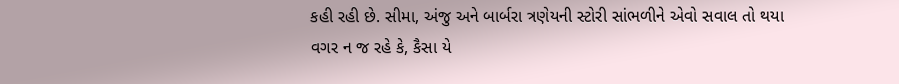કહી રહી છે. સીમા, અંજુ અને બાર્બરા ત્રણેયની સ્ટોરી સાંભળીને એવો સવાલ તો થયા વગર ન જ રહે કે, કૈસા યે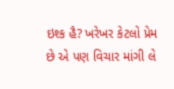ઇશ્ક હૈ? ખરેખર કેટલો પ્રેમ છે એ પણ વિચાર માંગી લે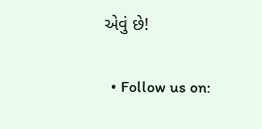એવું છે!

  • Follow us on: